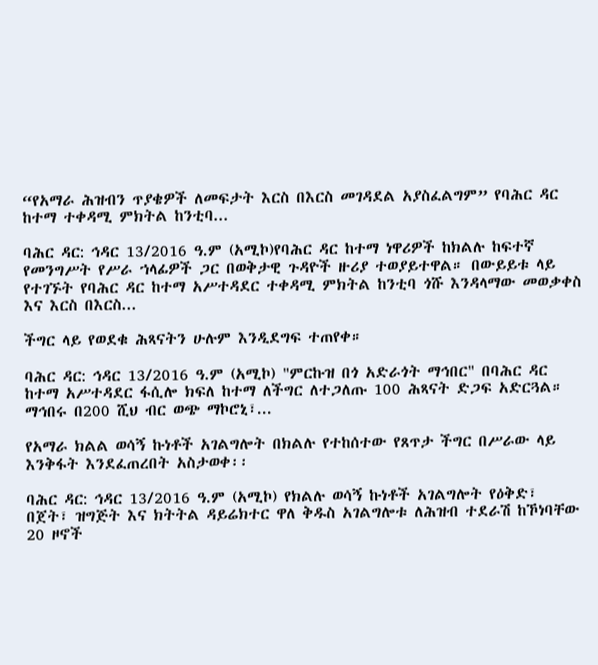“የአማራ ሕዝብን ጥያቄዎች ለመፍታት እርስ በእርስ መገዳደል አያስፈልግም” የባሕር ዳር ከተማ ተቀዳሚ ምክትል ከንቲባ...

ባሕር ዳር: ኅዳር 13/2016 ዓ.ም (አሚኮ)የባሕር ዳር ከተማ ነዋሪዎች ከክልሉ ከፍተኛ የመንግሥት የሥራ ኀላፊዎች ጋር በወቅታዊ ጉዳዮች ዙሪያ ተወያይተዋል። በውይይቱ ላይ የተገኙት የባሕር ዳር ከተማ አሥተዳደር ተቀዳሚ ምክትል ከንቲባ ጎሹ እንዳላማው መወቃቀስ እና እርስ በእርስ...

ችግር ላይ የወደቁ ሕጻናትን ሁሉም እንዲደግፍ ተጠየቀ።

ባሕር ዳር: ኅዳር 13/2016 ዓ.ም (አሚኮ) "ምርኩዝ በጎ አድራጎት ማኅበር" በባሕር ዳር ከተማ አሥተዳደር ፋሲሎ ክፍለ ከተማ ለችግር ለተጋለጡ 100 ሕጻናት ድጋፍ አድርጓል። ማኅበሩ በ200 ሺህ ብር ወጭ ማኮሮኒ፣...

የአማራ ክልል ወሳኝ ኩነቶች አገልግሎት በክልሉ የተከሰተው የጸጥታ ችግር በሥራው ላይ እንቅፋት እንደፈጠረበት አስታወቀ፡፡

ባሕር ዳር: ኅዳር 13/2016 ዓ.ም (አሚኮ) የክልሉ ወሳኝ ኩነቶች አገልግሎት የዕቅድ፣ በጀት፣ ዝግጅት እና ክትትል ዳይሬክተር ዋለ ቅዱስ አገልግሎቱ ለሕዝብ ተደራሽ ከኾነባቸው 20 ዞኖች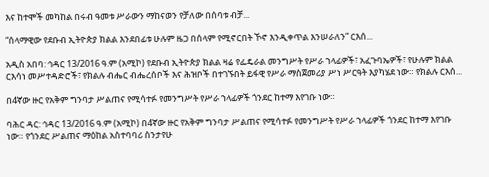እና ከተሞች መካከል በሩብ ዓመቱ ሥራውን ማከናወን የቻለው በሰባቱ ብቻ...

“ሰላማዊው የደቡብ ኢትዮጵያ ክልል እንደበፊቱ ሁሉም ዜጋ በሰላም የሚኖርበት ኾኖ እንዲቀጥል እንሠራለን” ርእሰ...

አዲስ አበባ: ኅዳር 13/2016 ዓ.ም (አሚኮ) የደቡብ ኢትዮጵያ ክልል ዛሬ የፌዴራል መንግሥት የሥራ ኀላፊዎች፣ አፈጉባኤዎች፣ የሁሉም ክልል ርእሳነ መሥተዳድሮች፣ የክልሉ ብሔር ብሔረሰቦች እና ሕዝቦች በተገኙበት ይፋዊ የሥራ ማስጀመሪያ ሥነ ሥርዓት እያካሄደ ነው። የክልሉ ርእሰ...

በ4ኛው ዙር የአቅም ግንባታ ሥልጠና የሚሳተፉ የመንግሥት የሥራ ኀላፊዎች ጎንደር ከተማ እየገቡ ነው።

ባሕር ዳር: ኅዳር 13/2016 ዓ.ም (አሚኮ) በ4ኛው ዙር የአቅም ግንባታ ሥልጠና የሚሳተፉ የመንግሥት የሥራ ኀላፊዎች ጎንደር ከተማ እየገቡ ነው። የጎንደር ሥልጠና ማዕከል አስተባባሪ ስንታየሁ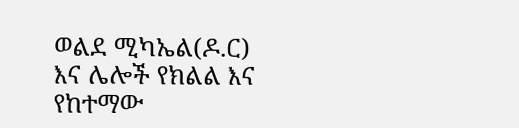ወልደ ሚካኤል(ዶ.ር) እና ሌሎች የክልል እና የከተማው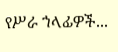የሥራ ኀላፊዎች...